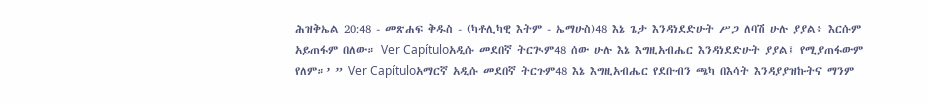ሕዝቅኤል 20:48 - መጽሐፍ ቅዱስ - (ካቶሊካዊ እትም - ኤማሁስ)48 እኔ ጌታ እንዳነደድሁት ሥጋ ለባሽ ሁሉ ያያል፥ እርሱም አይጠፋም በለው። Ver Capítuloአዲሱ መደበኛ ትርጒም48 ሰው ሁሉ እኔ እግዚአብሔር እንዳነደድሁት ያያል፤ የሚያጠፋውም የለም።’ ” Ver Capítuloአማርኛ አዲሱ መደበኛ ትርጉም48 እኔ እግዚአብሔር የደቡብን ጫካ በእሳት እንዳያያዝኩትና ማንም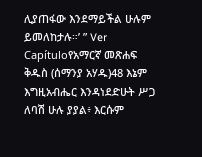ሊያጠፋው እንደማይችል ሁሉም ይመለከታሉ።’ ” Ver Capítuloየአማርኛ መጽሐፍ ቅዱስ (ሰማንያ አሃዱ)48 እኔም እግዚአብሔር እንዳነደድሁት ሥጋ ለባሽ ሁሉ ያያል፥ እርሱም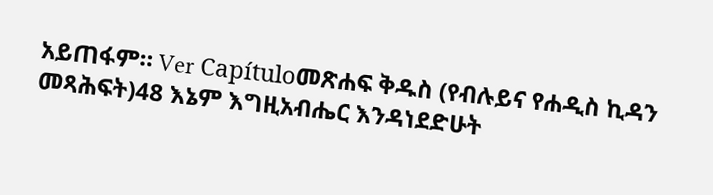አይጠፋም። Ver Capítuloመጽሐፍ ቅዱስ (የብሉይና የሐዲስ ኪዳን መጻሕፍት)48 እኔም እግዚአብሔር እንዳነደድሁት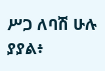ሥጋ ለባሽ ሁሉ ያያል፥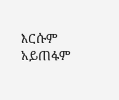እርሱም አይጠፋም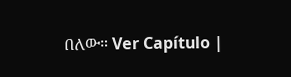በለው። Ver Capítulo |